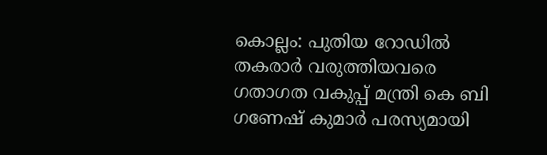കൊല്ലം: പുതിയ റോഡിൽ തകരാർ വരുത്തിയവരെ ഗതാഗത വകുപ്പ് മന്ത്രി കെ ബി ഗണേഷ് കുമാർ പരസ്യമായി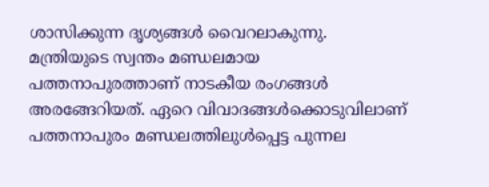ശാസിക്കുന്ന ദൃശ്യങ്ങൾ വൈറലാകുന്നു. മന്ത്രിയുടെ സ്വന്തം മണ്ഡലമായ പത്തനാപുരത്താണ് നാടകീയ രംഗങ്ങൾ അരങ്ങേറിയത്. ഏറെ വിവാദങ്ങൾക്കൊടുവിലാണ് പത്തനാപുരം മണ്ഡലത്തിലുൾപ്പെട്ട പുന്നല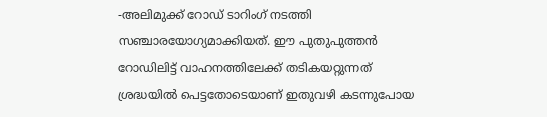-അലിമുക്ക് റോഡ് ടാറിംഗ് നടത്തി സഞ്ചാരയോഗ്യമാക്കിയത്. ഈ പുതുപുത്തൻ റോഡിലിട്ട് വാഹനത്തിലേക്ക് തടികയറ്റുന്നത് ശ്രദ്ധയിൽ പെട്ടതോടെയാണ് ഇതുവഴി കടന്നുപോയ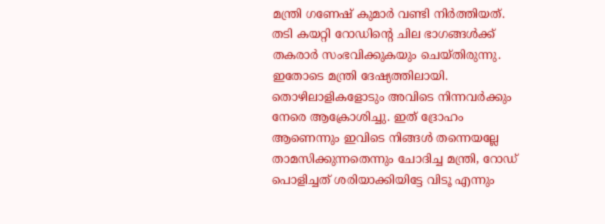മന്ത്രി ഗണേഷ് കുമാർ വണ്ടി നിർത്തിയത്.
തടി കയറ്റി റോഡിന്റെ ചില ഭാഗങ്ങൾക്ക് തകരാർ സംഭവിക്കുകയും ചെയ്തിരുന്നു. ഇതോടെ മന്ത്രി ദേഷ്യത്തിലായി. തൊഴിലാളികളോടും അവിടെ നിന്നവർക്കും നേരെ ആക്രോശിച്ചു. ഇത് ദ്രോഹം ആണെന്നും ഇവിടെ നിങ്ങൾ തന്നെയല്ലേ താമസിക്കുന്നതെന്നും ചോദിച്ച മന്ത്രി, റോഡ് പൊളിച്ചത് ശരിയാക്കിയിട്ടേ വിടൂ എന്നും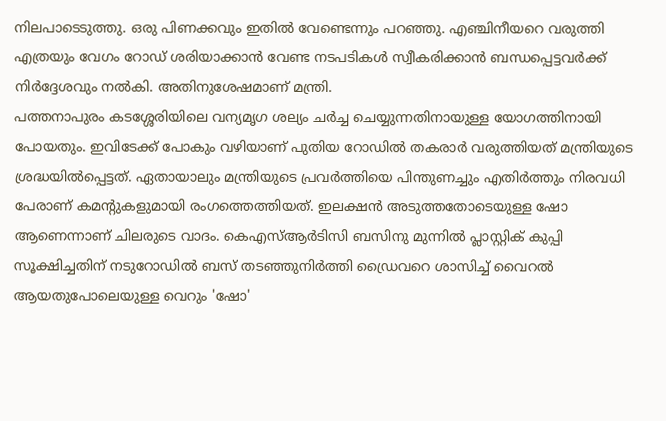നിലപാടെടുത്തു. ഒരു പിണക്കവും ഇതിൽ വേണ്ടെന്നും പറഞ്ഞു. എഞ്ചിനീയറെ വരുത്തി എത്രയും വേഗം റോഡ് ശരിയാക്കാൻ വേണ്ട നടപടികൾ സ്വീകരിക്കാൻ ബന്ധപ്പെട്ടവർക്ക് നിർദ്ദേശവും നൽകി. അതിനുശേഷമാണ് മന്ത്രി.
പത്തനാപുരം കടശ്ശേരിയിലെ വന്യമൃഗ ശല്യം ചർച്ച ചെയ്യുന്നതിനായുള്ള യോഗത്തിനായി പോയതും. ഇവിടേക്ക് പോകും വഴിയാണ് പുതിയ റോഡിൽ തകരാർ വരുത്തിയത് മന്ത്രിയുടെ ശ്രദ്ധയിൽപ്പെട്ടത്. ഏതായാലും മന്ത്രിയുടെ പ്രവർത്തിയെ പിന്തുണച്ചും എതിർത്തും നിരവധി പേരാണ് കമന്റുകളുമായി രംഗത്തെത്തിയത്. ഇലക്ഷൻ അടുത്തതോടെയുള്ള ഷോ ആണെന്നാണ് ചിലരുടെ വാദം. കെഎസ്ആർടിസി ബസിനു മുന്നിൽ പ്ലാസ്റ്റിക് കുപ്പി സൂക്ഷിച്ചതിന് നടുറോഡിൽ ബസ് തടഞ്ഞുനിർത്തി ഡ്രൈവറെ ശാസിച്ച് വൈറൽ ആയതുപോലെയുള്ള വെറും 'ഷോ'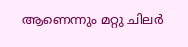ആണെന്നും മറ്റു ചിലർ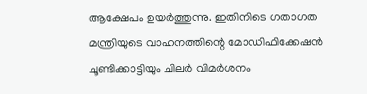ആക്ഷേപം ഉയർത്തുന്നു. ഇതിനിടെ ഗതാഗത മന്ത്രിയുടെ വാഹനത്തിന്റെ മോഡിഫിക്കേഷൻ ചൂണ്ടിക്കാട്ടിയും ചിലർ വിമർശനം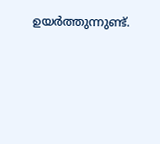ഉയർത്തുന്നുണ്ട്.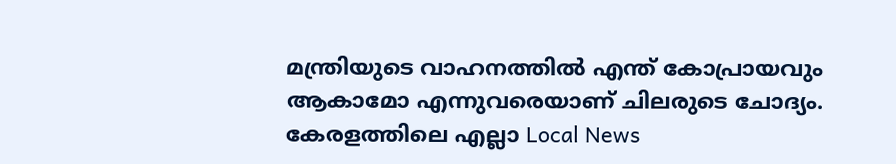മന്ത്രിയുടെ വാഹനത്തിൽ എന്ത് കോപ്രായവും ആകാമോ എന്നുവരെയാണ് ചിലരുടെ ചോദ്യം.
കേരളത്തിലെ എല്ലാ Local News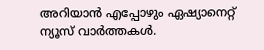അറിയാൻ എപ്പോഴും ഏഷ്യാനെറ്റ് ന്യൂസ് വാർത്തകൾ.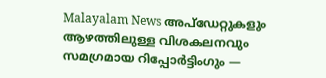Malayalam News അപ്ഡേറ്റുകളും ആഴത്തിലുള്ള വിശകലനവും സമഗ്രമായ റിപ്പോർട്ടിംഗും —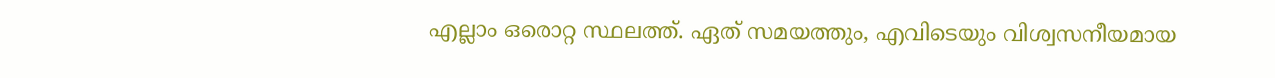എല്ലാം ഒരൊറ്റ സ്ഥലത്ത്. ഏത് സമയത്തും, എവിടെയും വിശ്വസനീയമായ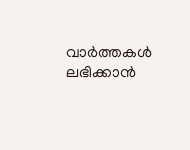വാർത്തകൾ ലഭിക്കാൻ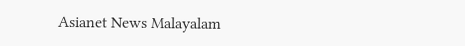Asianet News Malayalam